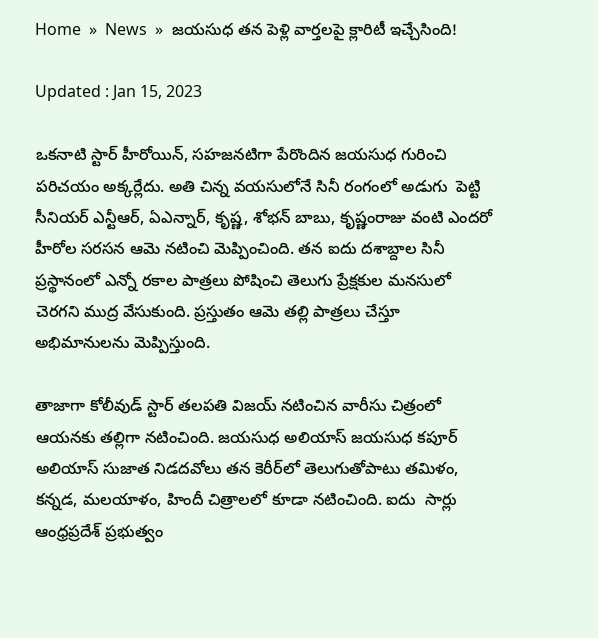Home  »  News  »  జయసుధ తన పెళ్లి వార్తలపై క్లారిటీ ఇచ్చేసింది!

Updated : Jan 15, 2023

ఒకనాటి స్టార్ హీరోయిన్, సహజనటిగా పేరొందిన జ‌య‌సుధ గురించి  పరిచయం అక్కర్లేదు. అతి చిన్న వయసులోనే సినీ రంగంలో అడుగు  పెట్టి సీనియర్ ఎన్టీఆర్, ఏఎన్నార్, కృష్ణ, శోభన్ బాబు, కృష్ణంరాజు వంటి ఎందరో హీరోల సరసన ఆమె నటించి మెప్పించింది. తన ఐదు దశాబ్దాల సినీ ప్రస్థానంలో ఎన్నో రకాల పాత్రలు పోషించి తెలుగు ప్రేక్షకుల మనసులో చెరగని ముద్ర వేసుకుంది. ప్రస్తుతం ఆమె తల్లి పాత్రలు చేస్తూ అభిమానులను మెప్పిస్తుంది.

తాజాగా కోలీవుడ్ స్టార్ తలపతి విజయ్ నటించిన వారీసు చిత్రంలో ఆయనకు తల్లిగా నటించింది. జయసుధ అలియాస్ జయసుధ కపూర్ అలియాస్ సుజాత నిడదవోలు తన కెరీర్‌లో తెలుగుతోపాటు తమిళం, కన్నడ, మలయాళం, హిందీ చిత్రాలలో కూడా నటించింది. ఐదు  సార్లు ఆంధ్రప్రదేశ్ ప్రభుత్వం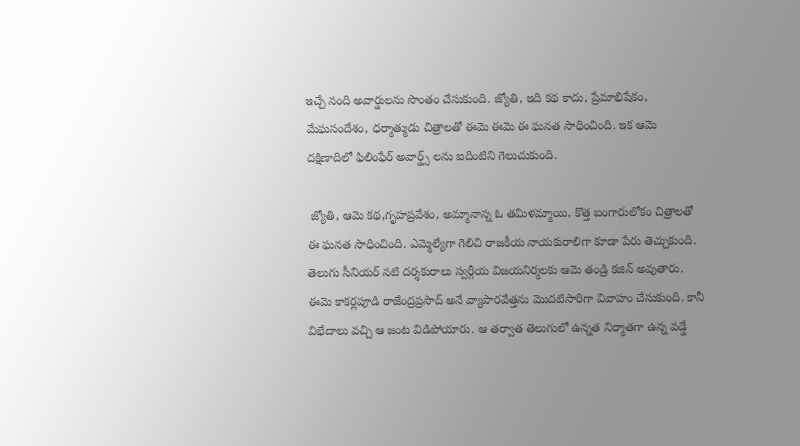ఇచ్చే నంది అవార్డులను సొంతం చేసుకుంది. జ్యోతి, ఇది క‌థ‌ కాదు, ప్రేమాభిషేకం, మేఘసందేశం, ధర్మాత్ముడు చిత్రాలతో ఈమె ఈమె ఈ ఘనత సాధించింది. ఇక ఆమె దక్షిణాదిలో ఫిలింఫేర్ అవార్డ్స్ లను ఐదింటిని గెలుచుకుంది.

 జ్యోతి, ఆమె కథ,గృహప్రవేశం, అమ్మానాన్న ఓ తమిళమ్మాయి, కొత్త బంగారులోకం చిత్రాలతో ఈ ఘనత సాధించింది. ఎమ్మెల్యేగా గెలిచి రాజకీయ నాయకురాలిగా కూడా పేరు తెచ్చుకుంది. తెలుగు సీనియర్ నటి దర్శకురాలు స్వర్గీయ విజయనిర్మలకు ఆమె తండ్రి కజిన్ అవుతారు. ఈమె కాకర్లపూడి రాజేంద్రప్రసాద్ అనే వ్యాపారవేత్తను మొదటిసారిగా వివాహం చేసుకుంది. కానీ విభేదాలు వచ్చి ఆ జంట విడిపోయారు. ఆ తర్వాత తెలుగులో ఉన్నత నిర్మాతగా ఉన్న వడ్డే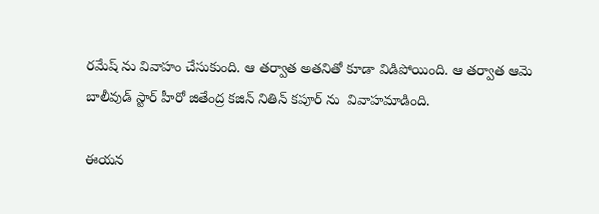రమేష్ ను వివాహం చేసుకుంది. ఆ తర్వాత అతనితో కూడా విడిపోయింది. ఆ తర్వాత ఆమె బాలీవుడ్ స్టార్ హీరో జితేంద్ర కజిన్ నితిన్ కపూర్ ను  వివాహమాడింది.

ఈయన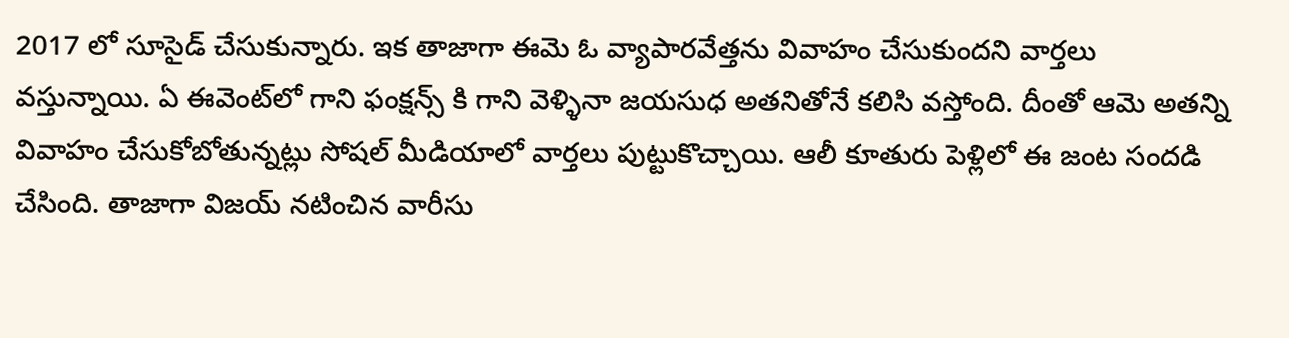2017 లో సూసైడ్ చేసుకున్నారు. ఇక తాజాగా ఈమె ఓ వ్యాపారవేత్తను వివాహం చేసుకుంద‌ని వార్తలు వస్తున్నాయి. ఏ ఈవెంట్‌లో గాని ఫంక్షన్స్ కి గాని వెళ్ళినా జయసుధ అతనితోనే కలిసి వస్తోంది. దీంతో ఆమె అతన్ని వివాహం చేసుకోబోతున్నట్లు సోషల్ మీడియాలో వార్తలు పుట్టుకొచ్చాయి. ఆలీ కూతురు పెళ్లిలో ఈ జంట సందడి చేసింది. తాజాగా విజయ్ నటించిన వారీసు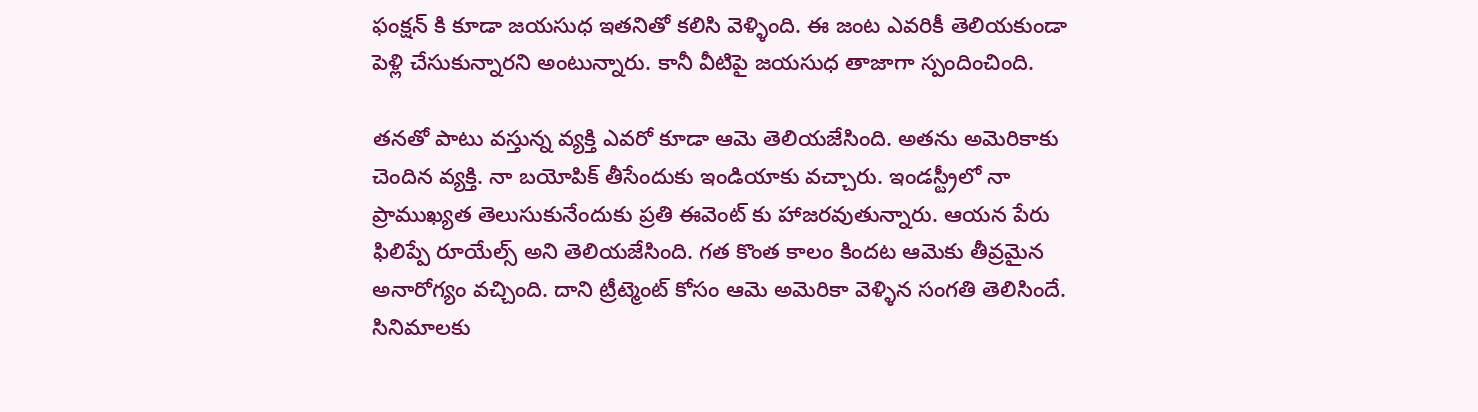ఫంక్షన్ కి కూడా జయసుధ ఇతనితో కలిసి వెళ్ళింది. ఈ జంట ఎవరికీ తెలియకుండా పెళ్లి చేసుకున్నారని అంటున్నారు. కానీ వీటిపై జయసుధ తాజాగా స్పందించింది.

తనతో పాటు వస్తున్న వ్యక్తి ఎవరో కూడా ఆమె తెలియజేసింది. అతను అమెరికాకు చెందిన వ్యక్తి. నా బయోపిక్ తీసేందుకు ఇండియాకు వచ్చారు. ఇండస్ట్రీలో నా ప్రాముఖ్యత తెలుసుకునేందుకు ప్రతి ఈవెంట్ కు హాజరవుతున్నారు. ఆయన పేరు ఫిలిప్పే రూయేల్స్ అని తెలియజేసింది. గత కొంత కాలం కిందట ఆమెకు తీవ్రమైన అనారోగ్యం వచ్చింది. దాని ట్రీట్మెంట్ కోసం ఆమె అమెరికా వెళ్ళిన సంగతి తెలిసిందే. సినిమాలకు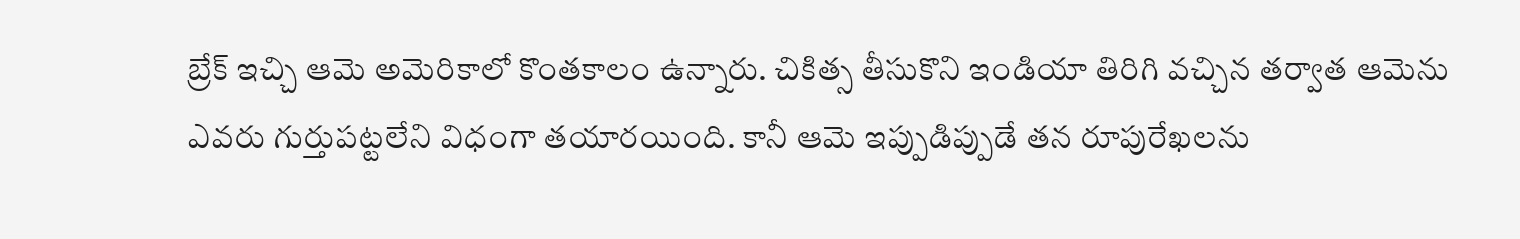బ్రేక్ ఇచ్చి ఆమె అమెరికాలో కొంతకాలం ఉన్నారు. చికిత్స తీసుకొని ఇండియా తిరిగి వచ్చిన తర్వాత ఆమెను ఎవరు గుర్తుపట్టలేని విధంగా తయారయింది. కానీ ఆమె ఇప్పుడిప్పుడే తన రూపురేఖలను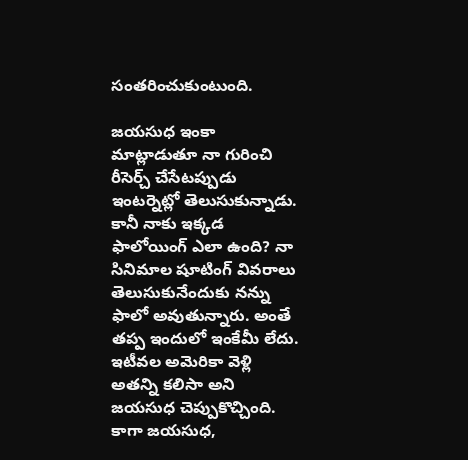సంతరించుకుంటుంది.

జయసుధ ఇంకా మాట్లాడుతూ నా గురించి రీసెర్చ్ చేసేటప్పుడు ఇంటర్నెట్లో తెలుసుకున్నాడు. కానీ నాకు ఇక్కడ ఫాలోయింగ్ ఎలా ఉంది? నా సినిమాల షూటింగ్ వివరాలు తెలుసుకునేందుకు నన్ను ఫాలో అవుతున్నారు. అంతే తప్ప ఇందులో ఇంకేమీ లేదు. ఇటీవల అమెరికా వెళ్లి అతన్ని కలిసా అని జయసుధ చెప్పుకొచ్చింది. కాగా జ‌య‌సుధ‌,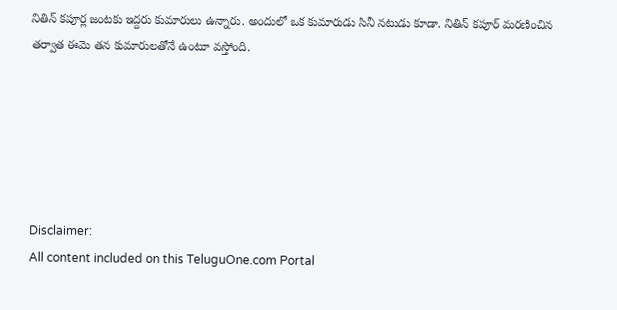నితిన్ క‌పూర్ల జంట‌కు ఇద్ద‌రు కుమారులు ఉన్నారు. అందులో ఒక కుమారుడు సినీ న‌టుడు కూడా. నితిన్ క‌పూర్ మ‌ర‌ణించిన త‌ర్వాత ఈమె త‌న కుమారుల‌తోనే ఉంటూ వ‌స్తోంది.






Disclaimer:
All content included on this TeluguOne.com Portal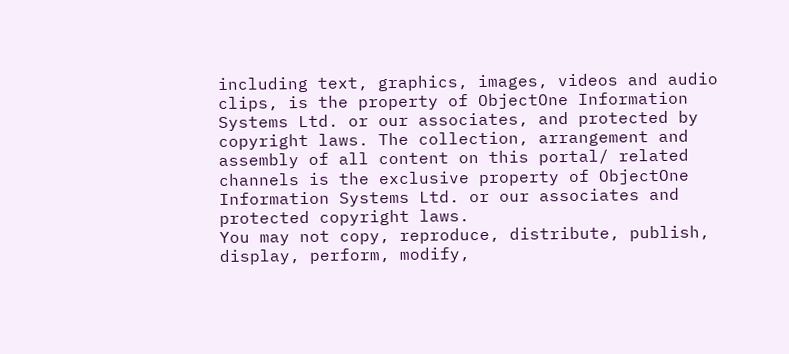including text, graphics, images, videos and audio clips, is the property of ObjectOne Information Systems Ltd. or our associates, and protected by copyright laws. The collection, arrangement and assembly of all content on this portal/ related channels is the exclusive property of ObjectOne Information Systems Ltd. or our associates and protected copyright laws.
You may not copy, reproduce, distribute, publish, display, perform, modify,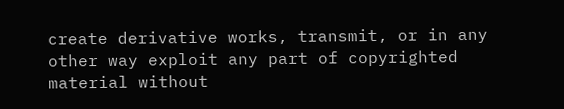create derivative works, transmit, or in any other way exploit any part of copyrighted material without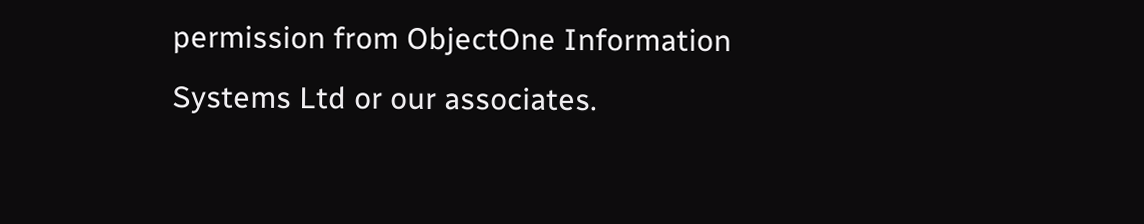permission from ObjectOne Information Systems Ltd or our associates.